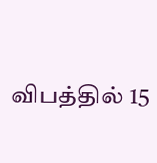விபத்தில் 15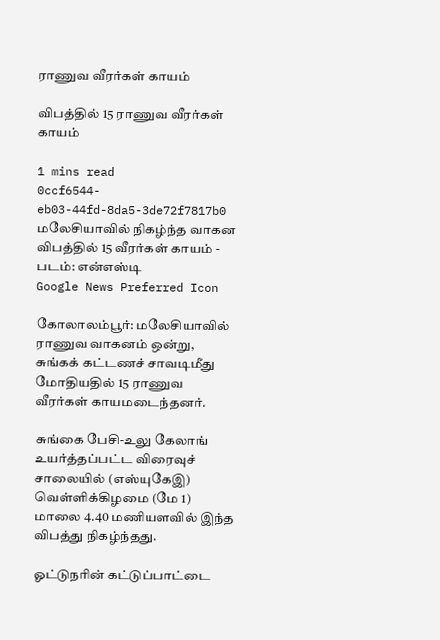ராணுவ வீரர்கள் காயம்

விபத்தில் 15 ராணுவ வீரர்கள் காயம்

1 mins read
0ccf6544-eb03-44fd-8da5-3de72f7817b0
மலேசியாவில் நிகழ்ந்த வாகன விபத்தில் 15 வீரர்கள் காயம் - படம்: என்எஸ்டி
Google News Preferred Icon

கோலாலம்பூர்: மலேசியாவில் ராணுவ வாகனம் ஒன்று, சுங்கக் கட்டணச் சாவடிமீது மோதியதில் 15 ராணுவ வீரர்கள் காயமடைந்தனர்.

சுங்கை பேசி-உலு கேலாங் உயர்த்தப்பட்ட விரைவுச் சாலையில் (எஸ்யுகேஇ) வெள்ளிக்கிழமை (மே 1) மாலை 4.40 மணியளவில் இந்த விபத்து நிகழ்ந்தது.

ஓட்டுநரின் கட்டுப்பாட்டை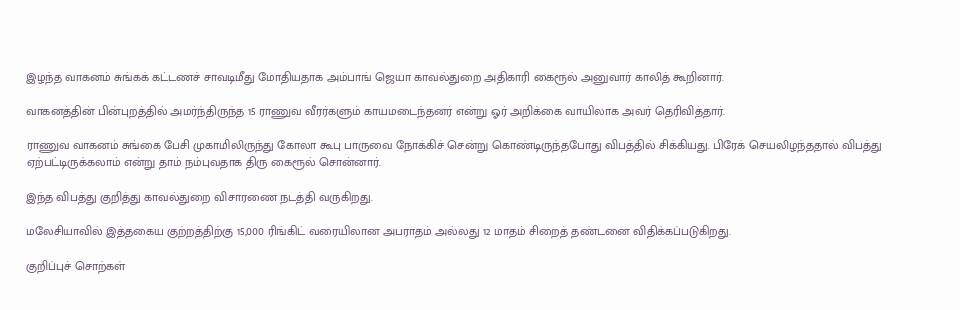இழந்த வாகனம் சுங்கக் கட்டணச் சாவடிமீது மோதியதாக அம்பாங் ஜெயா காவல்துறை அதிகாரி கைரூல் அனுவார் காலித் கூறினார்.

வாகனத்தின் பின்புறத்தில் அமர்ந்திருந்த 15 ராணுவ வீரர்களும் காயமடைந்தனர் என்று ஓர் அறிக்கை வாயிலாக அவர் தெரிவித்தார்.

ராணுவ வாகனம் சுங்கை பேசி முகாமிலிருந்து கோலா கூபு பாருவை நோக்கிச் சென்று கொண்டிருந்தபோது விபத்தில் சிக்கியது. பிரேக் செயலிழந்ததால் விபத்து ஏற்பட்டிருக்கலாம் என்று தாம் நம்புவதாக திரு கைரூல் சொன்னார்.

இந்த விபத்து குறித்து காவல்துறை விசாரணை நடத்தி வருகிறது.

மலேசியாவில் இத்தகைய குற்றத்திற்கு 15,000 ரிங்கிட் வரையிலான அபராதம் அல்லது 12 மாதம் சிறைத் தண்டனை விதிக்கப்படுகிறது.

குறிப்புச் சொற்கள்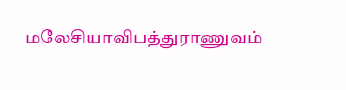மலேசியாவிபத்துராணுவம்